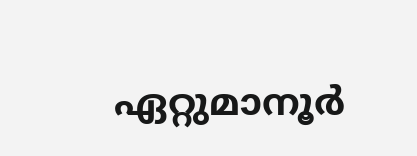ഏറ്റുമാനൂർ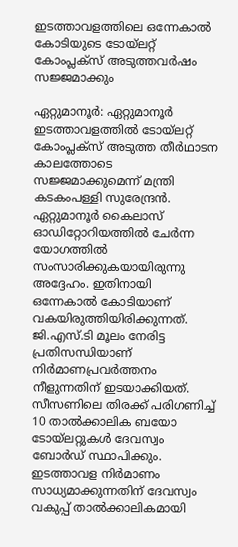ഇടത്താവളത്തിലെ ഒന്നേകാൽ കോടിയുടെ ടോയ്‌ലറ്റ് കോംപ്ലക്‌സ് അടുത്തവർഷം സജ്ജമാക്കും

ഏറ്റുമാനൂർ: ഏറ്റുമാനൂർ ഇടത്താവളത്തിൽ ടോയ്‌ലറ്റ് കോംപ്ലക്‌സ് അടുത്ത തീർഥാടന കാലത്തോടെ സജ്ജമാക്കുമെന്ന് മന്ത്രി കടകംപള്ളി സുരേന്ദ്രൻ. ഏറ്റുമാനൂർ കൈലാസ് ഓഡിറ്റോറിയത്തിൽ ചേർന്ന യോഗത്തിൽ സംസാരിക്കുകയായിരുന്നു അദ്ദേഹം. ഇതിനായി ഒന്നേകാൽ കോടിയാണ് വകയിരുത്തിയിരിക്കുന്നത്. ജി.എസ്.ടി മൂലം നേരിട്ട പ്രതിസന്ധിയാണ് നിർമാണപ്രവർത്തനം നീളുന്നതിന് ഇടയാക്കിയത്. സീസണിലെ തിരക്ക് പരിഗണിച്ച് 10 താൽക്കാലിക ബയോ ടോയ്‌ലറ്റുകൾ ദേവസ്വം ബോർഡ് സ്ഥാപിക്കും. ഇടത്താവള നിർമാണം സാധ്യമാക്കുന്നതിന് ദേവസ്വം വകുപ്പ് താൽക്കാലികമായി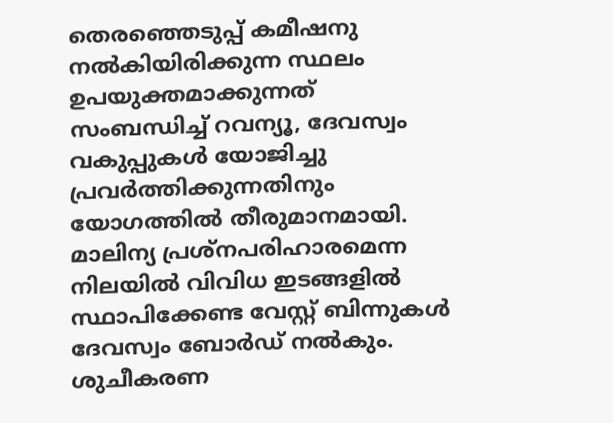തെരഞ്ഞെടുപ്പ് കമീഷനു നൽകിയിരിക്കുന്ന സ്ഥലം ഉപയുക്തമാക്കുന്നത് സംബന്ധിച്ച് റവന്യൂ, ദേവസ്വം വകുപ്പുകൾ യോജിച്ചു പ്രവർത്തിക്കുന്നതിനും യോഗത്തിൽ തീരുമാനമായി. മാലിന്യ പ്രശ്‌നപരിഹാരമെന്ന നിലയിൽ വിവിധ ഇടങ്ങളിൽ സ്ഥാപിക്കേണ്ട വേസ്റ്റ് ബിന്നുകൾ ദേവസ്വം ബോർഡ് നൽകും. ശുചീകരണ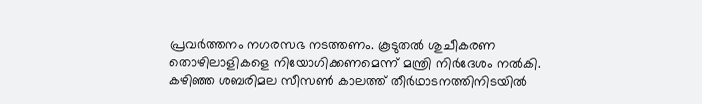പ്രവർത്തനം നഗരസഭ നടത്തണം. കൂടുതൽ ശുചീകരണ തൊഴിലാളികളെ നിയോഗിക്കണമെന്ന് മന്ത്രി നിർദേശം നൽകി. കഴിഞ്ഞ ശബരിമല സീസൺ കാലത്ത് തീർഥാടനത്തിനിടയിൽ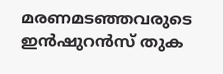മരണമടഞ്ഞവരുടെ ഇൻഷുറൻസ് തുക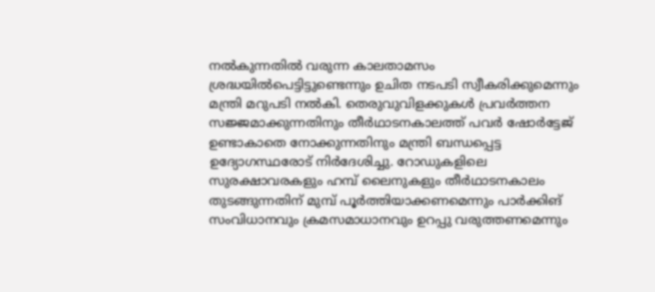നൽകുന്നതിൽ വരുന്ന കാലതാമസം ശ്രദ്ധയിൽപെട്ടിട്ടുണ്ടെന്നും ഉചിത നടപടി സ്വീകരിക്കുമെന്നും മന്ത്രി മറുപടി നൽകി. തെരുവുവിളക്കുകൾ പ്രവർത്തന സജ്ജമാക്കുന്നതിനും തീർഥാടനകാലത്ത് പവർ ഷോർട്ടേജ് ഉണ്ടാകാതെ നോക്കുന്നതിനും മന്ത്രി ബന്ധപ്പെട്ട ഉദ്യോഗസ്ഥരോട് നിർദേശിച്ചു. റോഡുകളിലെ സുരക്ഷാവരകളും ഹമ്പ് ലൈനുകളും തീർഥാടനകാലം തുടങ്ങുന്നതിന് മുമ്പ് പൂർത്തിയാക്കണമെന്നും പാർക്കിങ് സംവിധാനവും ക്രമസമാധാനവും ഉറപ്പു വരുത്തണമെന്നും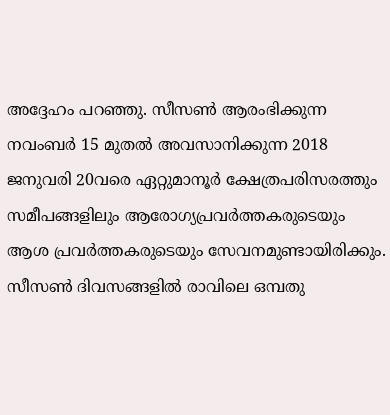അദ്ദേഹം പറഞ്ഞു. സീസൺ ആരംഭിക്കുന്ന നവംബർ 15 മുതൽ അവസാനിക്കുന്ന 2018 ജനുവരി 20വരെ ഏറ്റുമാനൂർ ക്ഷേത്രപരിസരത്തും സമീപങ്ങളിലും ആരോഗ്യപ്രവർത്തകരുടെയും ആശ പ്രവർത്തകരുടെയും സേവനമുണ്ടായിരിക്കും. സീസൺ ദിവസങ്ങളിൽ രാവിലെ ഒമ്പതു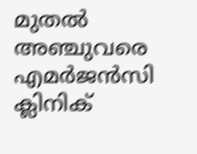മുതൽ അഞ്ചുവരെ എമർജൻസി ക്ലിനിക്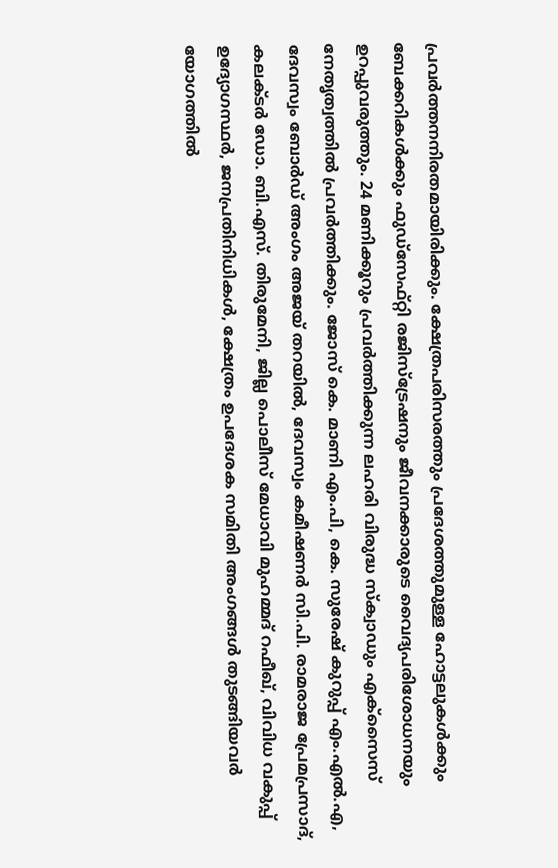പ്രവർത്തനനിരതമായിരിക്കും. ക്ഷേത്രപരിസരത്തും പ്രദേശത്തുമുള്ള ഹോട്ടലുകൾക്കും ബേക്കറികൾക്കും ഫുഡ്‌സേഫ്റ്റി രജിസ്‌ട്രേഷനും ജീവനക്കാരുടെ വൈദ്യപരിശോധനയും ഉറപ്പുവരുത്തും. 24 മണിക്കൂറും പ്രവർത്തിക്കുന്ന ലഹരി വിരുദ്ധ സ്‌ക്വാഡും എക്‌സൈസ് നേതൃത്വത്തിൽ പ്രവർത്തിക്കും. ജോസ് കെ. മാണി എം.പി, കെ. സുരേഷ് കുറുപ്പ് എം.എൽ.എ, ദേവസ്വം ബോർഡ് അംഗം അജയ് തറയിൽ, ദേവസ്വം കമീഷണർ സി.പി. രാമരാജ പ്രേമപ്രസാദ്, കലക്ടർ ഡോ. ബി.എസ്. തിരുമേനി, ജില്ല പൊലീസ് മേധാവി മുഹമ്മദ് റഫീഖ്, വിവിധ വകുപ്പ് ഉദ്യോഗസ്ഥർ, ജനപ്രതിനിധികൾ, ക്ഷേത്രം ഉപദേശക സമിതി അംഗങ്ങൾ തുടങ്ങിയവർ യോഗത്തിൽ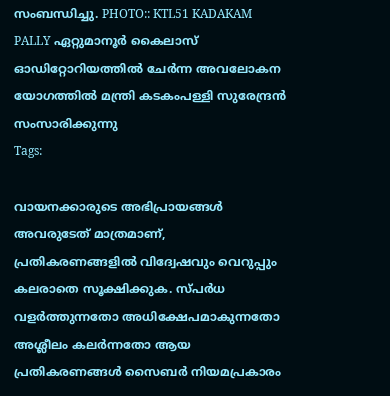സംബന്ധിച്ചു. PHOTO:: KTL51 KADAKAM PALLY ഏറ്റുമാനൂർ കൈലാസ് ഓഡിറ്റോറിയത്തിൽ ചേർന്ന അവലോകന യോഗത്തിൽ മന്ത്രി കടകംപള്ളി സുരേന്ദ്രൻ സംസാരിക്കുന്നു
Tags:

വായനക്കാരുടെ അഭിപ്രായങ്ങള്‍ അവരുടേത് മാത്രമാണ്, പ്രതികരണങ്ങളിൽ വിദ്വേഷവും വെറുപ്പും കലരാതെ സൂക്ഷിക്കുക. സ്പർധ വളർത്തുന്നതോ അധിക്ഷേപമാകുന്നതോ അശ്ലീലം കലർന്നതോ ആയ പ്രതികരണങ്ങൾ സൈബർ നിയമപ്രകാരം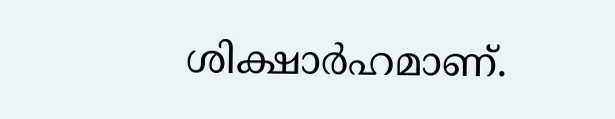ശിക്ഷാർഹമാണ്.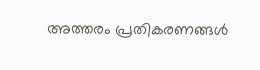അത്തരം പ്രതികരണങ്ങൾ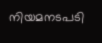നിയമനടപടി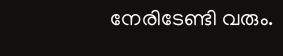നേരിടേണ്ടി വരും.